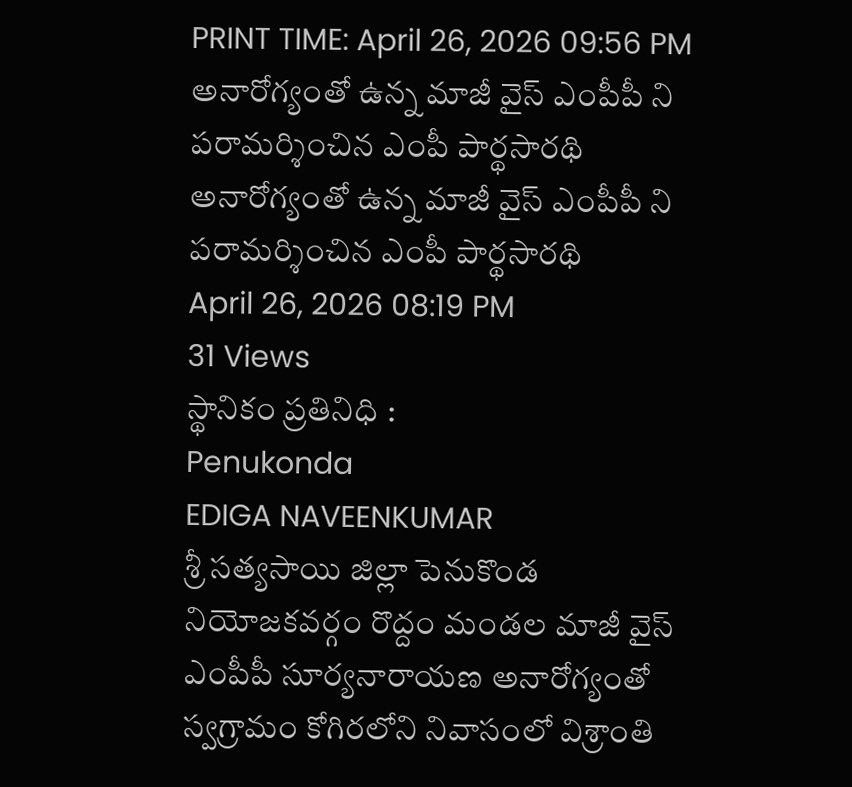PRINT TIME: April 26, 2026 09:56 PM
అనారోగ్యంతో ఉన్న మాజీ వైస్ ఎంపీపీ ని పరామర్శించిన ఎంపీ పార్థసారథి
అనారోగ్యంతో ఉన్న మాజీ వైస్ ఎంపీపీ ని పరామర్శించిన ఎంపీ పార్థసారథి
April 26, 2026 08:19 PM
31 Views
స్థానికం ప్రతినిధి :
Penukonda
EDIGA NAVEENKUMAR
శ్రీ సత్యసాయి జిల్లా పెనుకొండ నియోజకవర్గం రొద్దం మండల మాజీ వైస్ ఎంపీపీ సూర్యనారాయణ అనారోగ్యంతో స్వగ్రామం కోగిరలోని నివాసంలో విశ్రాంతి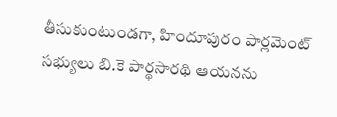తీసుకుంటుండగా, హిందూపురం పార్లమెంట్ సభ్యులు బి.కె పార్థసారథి ఆయనను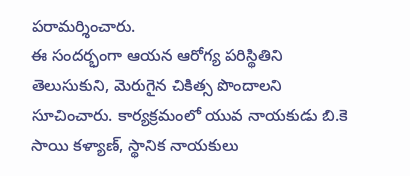పరామర్శించారు.
ఈ సందర్భంగా ఆయన ఆరోగ్య పరిస్థితిని తెలుసుకుని, మెరుగైన చికిత్స పొందాలని సూచించారు. కార్యక్రమంలో యువ నాయకుడు బి.కె సాయి కళ్యాణ్, స్థానిక నాయకులు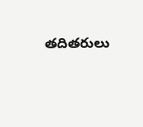తదితరులు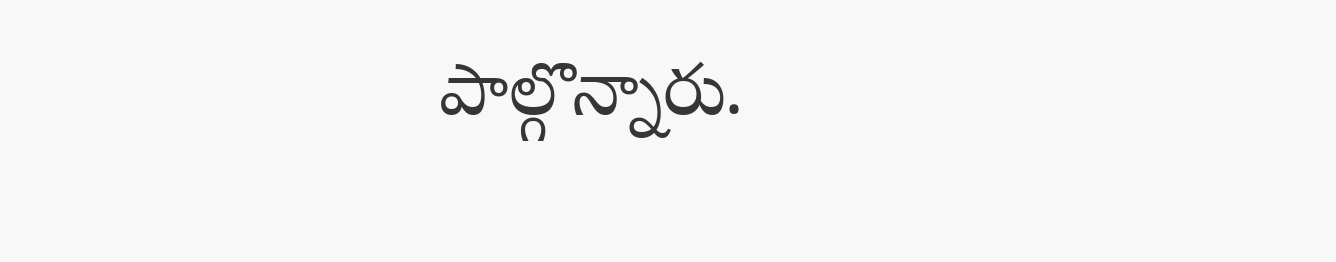పాల్గొన్నారు.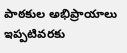పాఠకుల అభిప్రాయాలు
ఇప్పటివరకు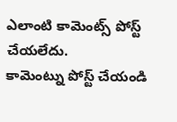ఎలాంటి కామెంట్స్ పోస్ట్ చేయలేదు.
కామెంట్ను పోస్ట్ చేయండి